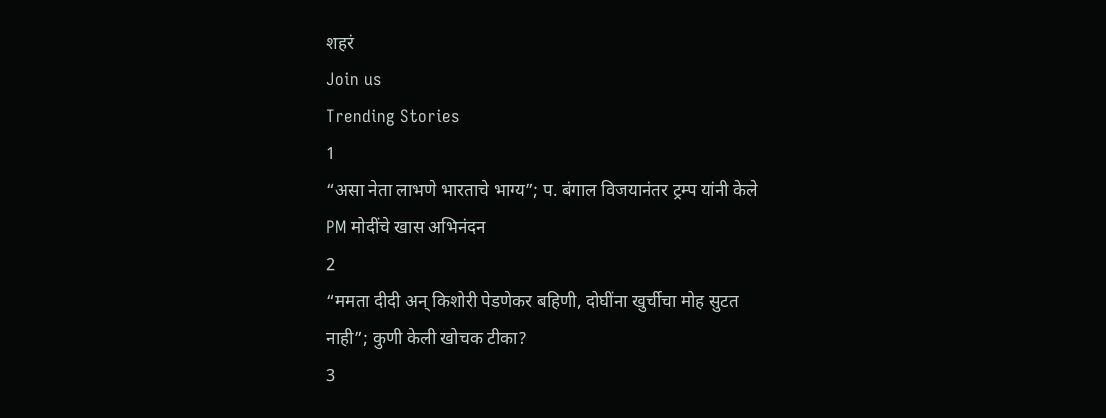शहरं
Join us
Trending Stories
1
“असा नेता लाभणे भारताचे भाग्य”; प. बंगाल विजयानंतर ट्रम्प यांनी केले PM मोदींचे खास अभिनंदन
2
“ममता दीदी अन् किशोरी पेडणेकर बहिणी, दोघींना खुर्चीचा मोह सुटत नाही”; कुणी केली खोचक टीका?
3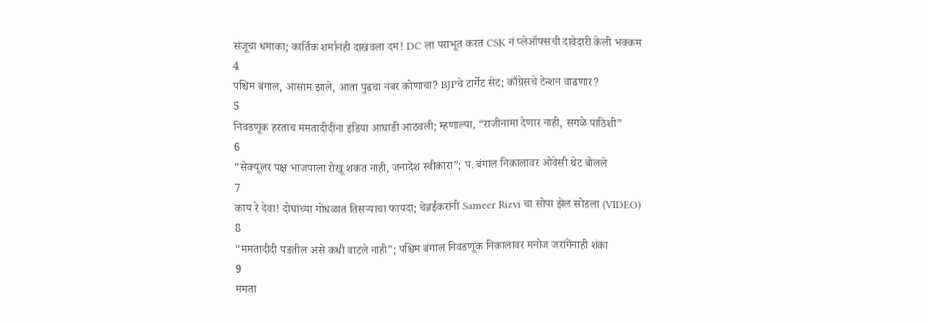संजूचा धमाका; कार्तिक शर्मानंही दाखवला दम! DC ला पराभूत करत CSK नं प्लेऑफ्सची दावेदारी केली भक्कम
4
पश्चिम बंगाल, आसाम झाले, आता पुढचा नंबर कोणाचा? BJPचे टार्गेट सेट; काँग्रेसचे टेन्शन वाढणार?
5
निवडणूक हरताच ममतादीदींना इंडिया आघाडी आठवली; म्हणाल्या, “राजीनामा देणार नाही, सगळे पाठिशी”
6
“सेक्यूलर पक्ष भाजपाला रोखू शकत नाही, जनादेश स्वीकारा”; प. बंगाल निकालावर ओवेसी थेट बोलले
7
काय रे देवा! दोघांच्या गोंधळात तिसऱ्याचा फायदा; चेन्नईकरांनी Sameer Rizvi चा सोपा झेल सोडला (VIDEO)
8
“ममतादीदी पडतील असे कधी वाटले नाही”; पश्चिम बंगाल निवडणूक निकालावर मनोज जरांगेंनाही शंका
9
ममता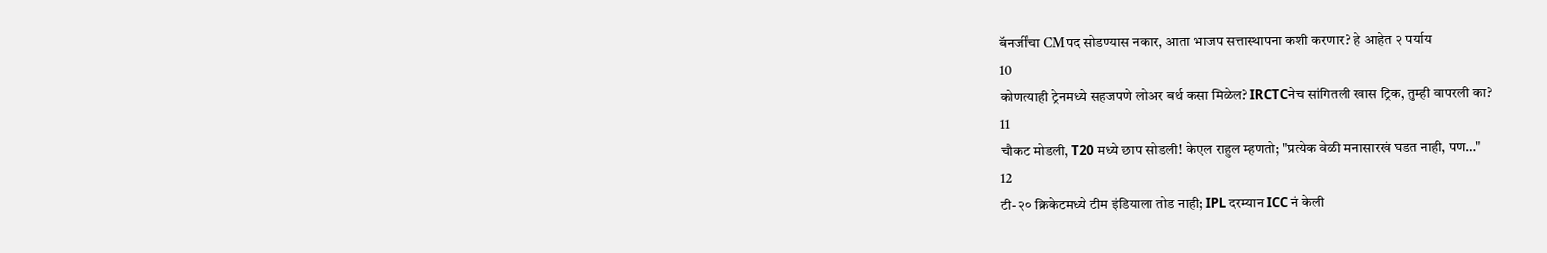बॅनर्जींचा CMपद सोडण्यास नकार, आता भाजप सत्तास्थापना कशी करणार? हे आहेत २ पर्याय
10
कोणत्याही ट्रेनमध्ये सहजपणे लोअर बर्थ कसा मिळेल? IRCTCनेच सांगितली खास ट्रिक, तुम्ही वापरली का?
11
चौकट मोडली, T20 मध्ये छाप सोडली! केएल राहुल म्हणतो; "प्रत्येक वेळी मनासारखं घडत नाही, पण…"
12
टी-२० क्रिकेटमध्ये टीम इंडियाला तोड नाही; IPL दरम्यान ICC नं केली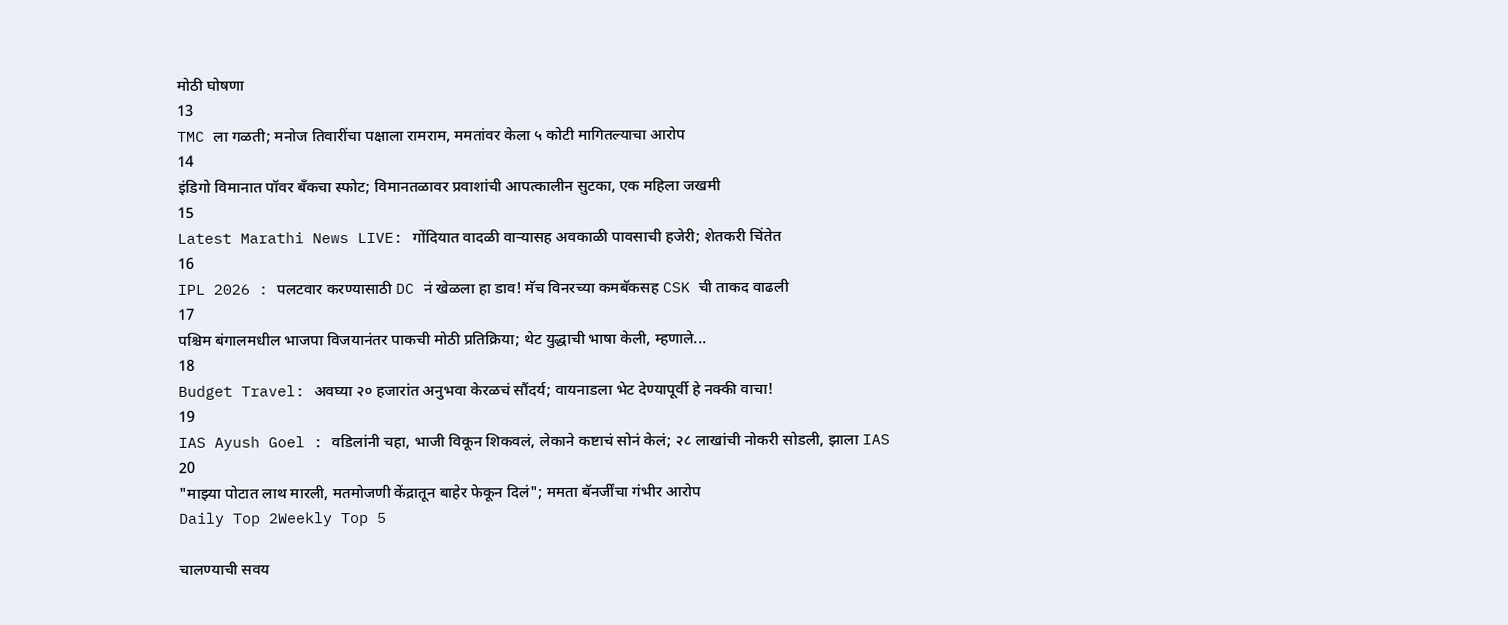मोठी घोषणा
13
TMC ला गळती; मनोज तिवारींचा पक्षाला रामराम, ममतांवर केला ५ कोटी मागितल्याचा आरोप
14
इंडिगो विमानात पॉवर बँकचा स्फोट; विमानतळावर प्रवाशांची आपत्कालीन सुटका, एक महिला जखमी
15
Latest Marathi News LIVE: गोंदियात वादळी वाऱ्यासह अवकाळी पावसाची हजेरी; शेतकरी चिंतेत
16
IPL 2026 : पलटवार करण्यासाठी DC नं खेळला हा डाव! मॅच विनरच्या कमबॅकसह CSK ची ताकद वाढली
17
पश्चिम बंगालमधील भाजपा विजयानंतर पाकची मोठी प्रतिक्रिया; थेट युद्धाची भाषा केली, म्हणाले...
18
Budget Travel: अवघ्या २० हजारांत अनुभवा केरळचं सौंदर्य; वायनाडला भेट देण्यापूर्वी हे नक्की वाचा!
19
IAS Ayush Goel : वडिलांनी चहा, भाजी विकून शिकवलं, लेकाने कष्टाचं सोनं केलं; २८ लाखांची नोकरी सोडली, झाला IAS
20
"माझ्या पोटात लाथ मारली, मतमोजणी केंद्रातून बाहेर फेकून दिलं"; ममता बॅनर्जींचा गंभीर आरोप
Daily Top 2Weekly Top 5

चालण्याची सवय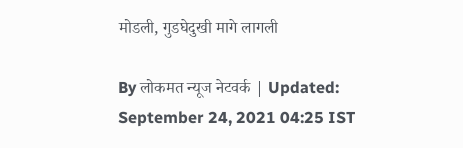मोडली, गुडघेदुखी मागे लागली

By लोकमत न्यूज नेटवर्क | Updated: September 24, 2021 04:25 IST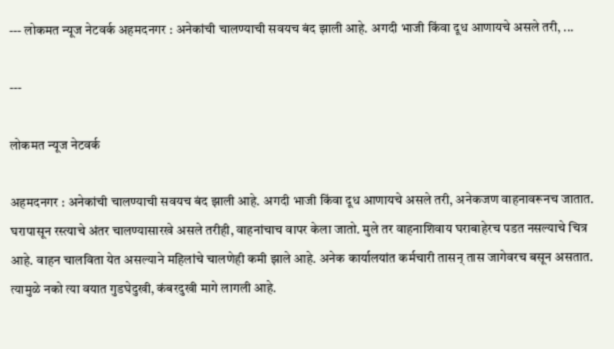--- लोकमत न्यूज नेटवर्क अहमदनगर : अनेकांची चालण्याची सवयच बंद झाली आहे. अगदी भाजी किंवा दूध आणायचे असले तरी, ...

---

लोकमत न्यूज नेटवर्क

अहमदनगर : अनेकांची चालण्याची सवयच बंद झाली आहे. अगदी भाजी किंवा दूध आणायचे असले तरी, अनेकजण वाहनावरूनच जातात. घरापासून रस्त्याचे अंतर चालण्यासारखे असले तरीही, वाहनांचाच वापर केला जातो. मुले तर वाहनाशिवाय घराबाहेरच पडत नसल्याचे चित्र आहे. वाहन चालविता येत असल्याने महिलांचे चालणेही कमी झाले आहे. अनेक कार्यालयांत कर्मचारी तासन् तास जागेवरच बसून असतात. त्यामुळे नको त्या वयात गुडघेदुखी, कंबरदुखी मागे लागली आहे.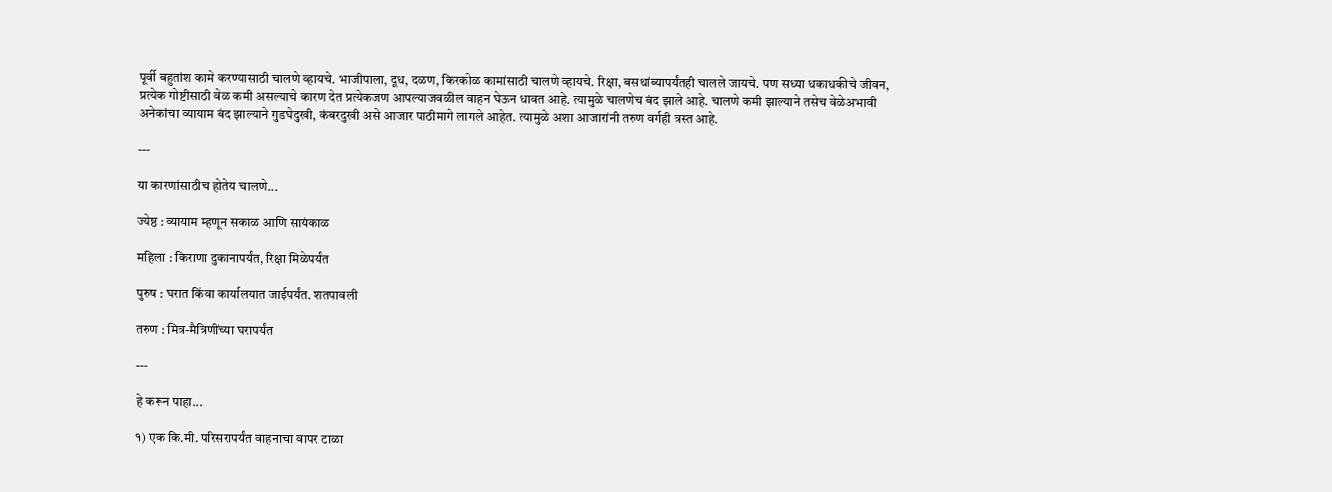पूर्वी बहुतांश कामे करण्यासाठी चालणे व्हायचे. भाजीपाला, दूध, दळण, किरकोळ कामांसाठी चालणे व्हायचे. रिक्षा, बसथांब्यापर्यंतही चालले जायचे. पण सध्या धकाधकीचे जीवन, प्रत्येक गोष्टीसाठी वेळ कमी असल्याचे कारण देत प्रत्येकजण आपल्याजवळील वाहन घेऊन धावत आहे. त्यामुळे चालणेच बंद झाले आहे. चालणे कमी झाल्याने तसेच वेळेअभावी अनेकांचा व्यायाम बंद झाल्याने गुडघेदुखी, कंबरदुखी असे आजार पाठीमागे लागले आहेत. त्यामुळे अशा आजारांनी तरुण वर्गही त्रस्त आहे.

---

या कारणांसाठीच होतेय चालणे...

ज्येष्ठ : व्यायाम म्हणून सकाळ आणि सायंकाळ

महिला : किराणा दुकानापर्यंत, रिक्षा मिळेपर्यंत

पुरुष : घरात किंवा कार्यालयात जाईपर्यंत. शतपावली

तरुण : मित्र-मैत्रिणींच्या घरापर्यंत

---

हे करून पाहा...

१) एक कि.मी. परिसरापर्यंत वाहनाचा वापर टाळा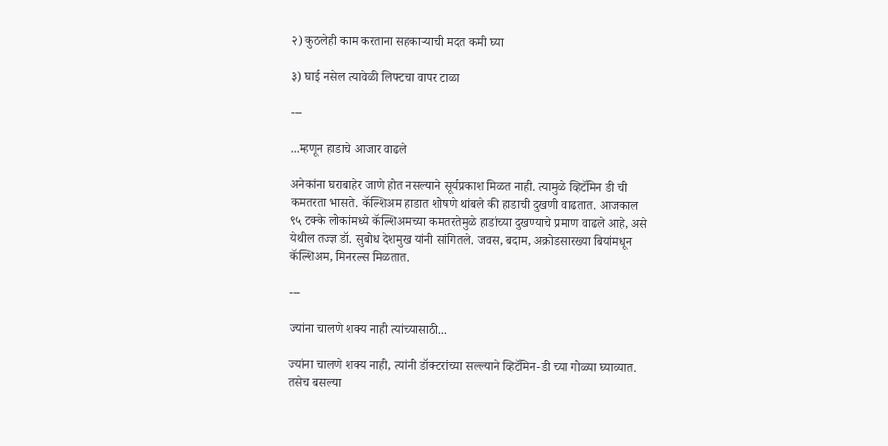२) कुठलेही काम करताना सहकाऱ्याची मदत कमी घ्या

३) घाई नसेल त्यावेळी लिफ्टचा वापर टाळा

---

...म्हणून हाडाचे आजार वाढले

अनेकांना घराबाहेर जाणे होत नसल्याने सूर्यप्रकाश मिळत नाही. त्यामुळे व्हिटॅमिन डी ची कमतरता भासते. कॅल्शिअम हाडात शोषणे थांबले की हाडाची दुखणी वाढतात. आजकाल ९५ टक्के लोकांमध्ये कॅल्शिअमच्या कमतरतेमुळे हाडांच्या दुखण्याचे प्रमाण वाढले आहे, असे येथील तज्ज्ञ डॉ. सुबोध देशमुख यांनी सांगितले. जवस, बदाम, अक्रोडसारख्या बियांमधून कॅल्शिअम, मिनरल्स मिळतात.

---

ज्यांना चालणे शक्य नाही त्यांच्यासाठी...

ज्यांना चालणे शक्य नाही, त्यांनी डॉक्टरांच्या सल्ल्याने व्हिटॅमिन-डी च्या गोळ्या घ्याव्यात. तसेच बसल्या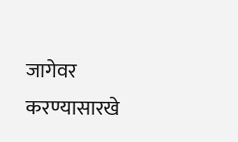जागेवर करण्यासारखे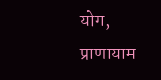योग, प्राणायाम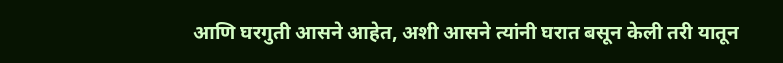आणि घरगुती आसने आहेत, अशी आसने त्यांनी घरात बसून केली तरी यातून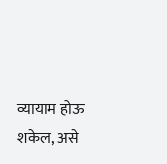व्यायाम होऊ शकेल, असे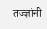तज्ज्ञांनी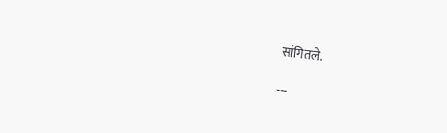सांगितले.

---